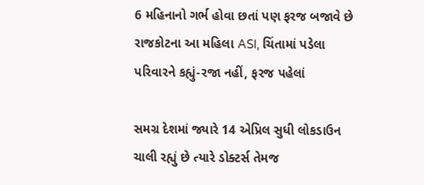6 મહિનાનો ગર્ભ હોવા છતાં પણ ફરજ બજાવે છે રાજકોટના આ મહિલા ASI, ચિંતામાં પડેલા પરિવારને કહ્યું-રજા નહીં, ફરજ પહેલાં

સમગ્ર દેશમાં જ્યારે 14 એપ્રિલ સુધી લોકડાઉન ચાલી રહ્યું છે ત્યારે ડોક્ટર્સ તેમજ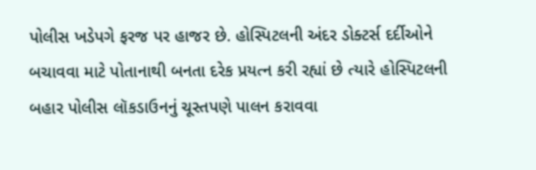પોલીસ ખડેપગે ફરજ પર હાજર છે. હોસ્પિટલની અંદર ડોક્ટર્સ દર્દીઓને બચાવવા માટે પોતાનાથી બનતા દરેક પ્રયત્ન કરી રહ્યાં છે ત્યારે હોસ્પિટલની બહાર પોલીસ લૉકડાઉનનું ચૂસ્તપણે પાલન કરાવવા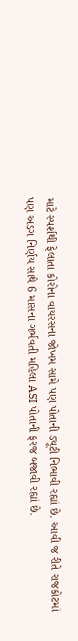માટે સ્પર્શથી ફેલાતા કોરોના વાયરસના જોખમ સામે પણ પોતાની ડ્યૂટી નિભાવી રહ્યાં છે. આવી જ રીતે રાજકોટમાં પણ અડગ નિર્ણય સાથે 6 માસના ગર્ભવતી મહિલા ASI પોતાની ફરજ બજાવી રહ્યાં છે.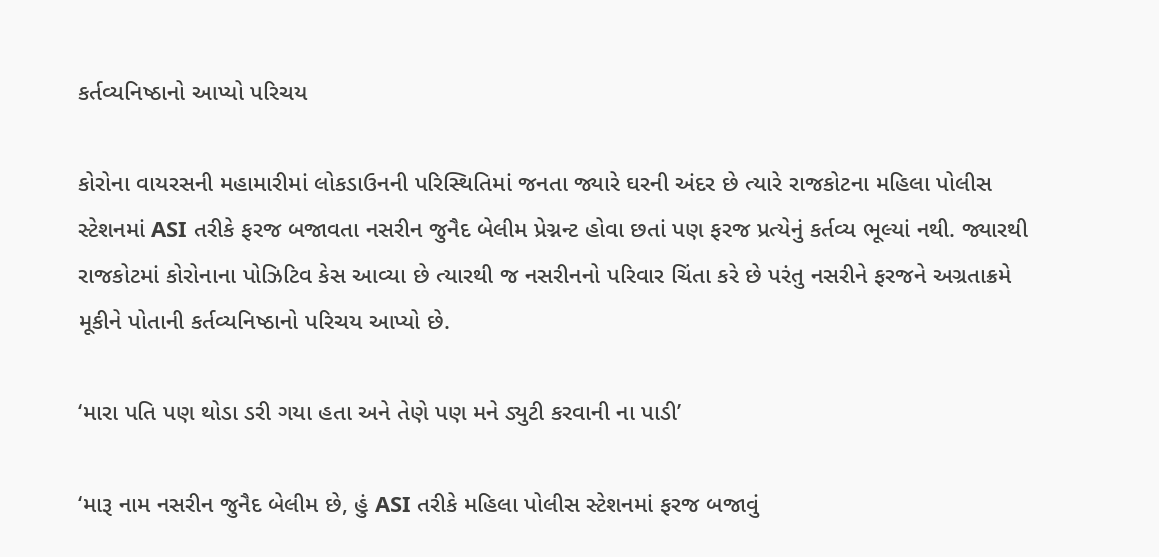કર્તવ્યનિષ્ઠાનો આપ્યો પરિચય

કોરોના વાયરસની મહામારીમાં લોકડાઉનની પરિસ્થિતિમાં જનતા જ્યારે ઘરની અંદર છે ત્યારે રાજકોટના મહિલા પોલીસ સ્ટેશનમાં ASI તરીકે ફરજ બજાવતા નસરીન જુનૈદ બેલીમ પ્રેગ્નન્ટ હોવા છતાં પણ ફરજ પ્રત્યેનું કર્તવ્ય ભૂલ્યાં નથી. જ્યારથી રાજકોટમાં કોરોનાના પોઝિટિવ કેસ આવ્યા છે ત્યારથી જ નસરીનનો પરિવાર ચિંતા કરે છે પરંતુ નસરીને ફરજને અગ્રતાક્રમે મૂકીને પોતાની કર્તવ્યનિષ્ઠાનો પરિચય આપ્યો છે.

‘મારા પતિ પણ થોડા ડરી ગયા હતા અને તેણે પણ મને ડ્યુટી કરવાની ના પાડી’

‘મારૂ નામ નસરીન જુનૈદ બેલીમ છે, હું ASI તરીકે મહિલા પોલીસ સ્ટેશનમાં ફરજ બજાવું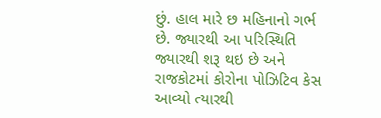છું. હાલ મારે છ મહિનાનો ગર્ભ છે. જ્યારથી આ પરિસ્થિતિ જ્યારથી શરૂ થઇ છે અને રાજકોટમાં કોરોના પોઝિટિવ કેસ આવ્યો ત્યારથી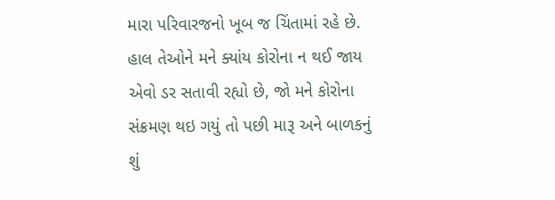મારા પરિવારજનો ખૂબ જ ચિંતામાં રહે છે. હાલ તેઓને મને ક્યાંય કોરોના ન થઈ જાય એવો ડર સતાવી રહ્યો છે, જો મને કોરોના સંક્રમણ થઇ ગયું તો પછી મારૂ અને બાળકનું શું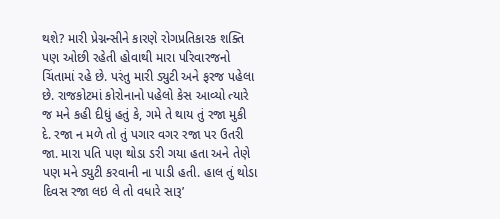થશે? મારી પ્રેગ્નન્સીને કારણે રોગપ્રતિકારક શક્તિ પણ ઓછી રહેતી હોવાથી મારા પરિવારજનો ચિંતામાં રહે છે. પરંતુ મારી ડ્યુટી અને ફરજ પહેલા છે. રાજકોટમાં કોરોનાનો પહેલો કેસ આવ્યો ત્યારે જ મને કહી દીધું હતું કે, ગમે તે થાય તું રજા મુકી દે. રજા ન મળે તો તું પગાર વગર રજા પર ઉતરી જા. મારા પતિ પણ થોડા ડરી ગયા હતા અને તેણે પણ મને ડ્યુટી કરવાની ના પાડી હતી. હાલ તું થોડા દિવસ રજા લઇ લે તો વધારે સારૂ’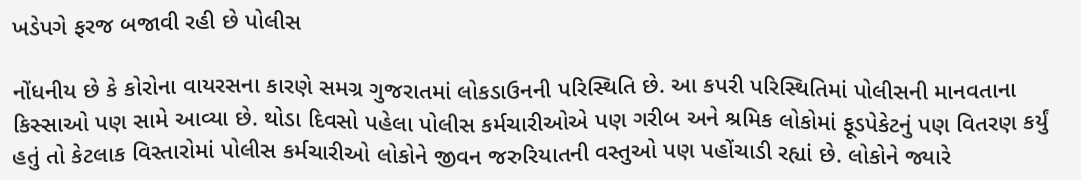ખડેપગે ફરજ બજાવી રહી છે પોલીસ

નોંધનીય છે કે કોરોના વાયરસના કારણે સમગ્ર ગુજરાતમાં લોકડાઉનની પરિસ્થિતિ છે. આ કપરી પરિસ્થિતિમાં પોલીસની માનવતાના કિસ્સાઓ પણ સામે આવ્યા છે. થોડા દિવસો પહેલા પોલીસ કર્મચારીઓએ પણ ગરીબ અને શ્રમિક લોકોમાં ફૂડપેકેટનું પણ વિતરણ કર્યું હતું તો કેટલાક વિસ્તારોમાં પોલીસ કર્મચારીઓ લોકોને જીવન જરુરિયાતની વસ્તુઓ પણ પહોંચાડી રહ્યાં છે. લોકોને જ્યારે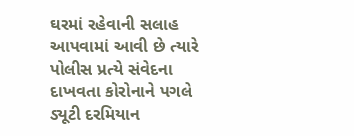ઘરમાં રહેવાની સલાહ આપવામાં આવી છે ત્યારે પોલીસ પ્રત્યે સંવેદના દાખવતા કોરોનાને પગલે ડ્યૂટી દરમિયાન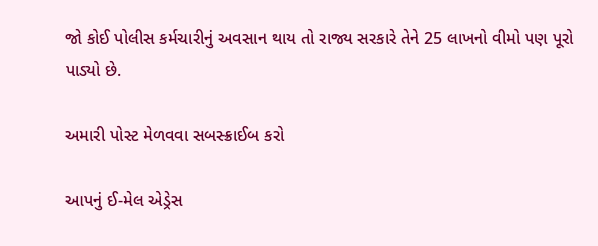જો કોઈ પોલીસ કર્મચારીનું અવસાન થાય તો રાજ્ય સરકારે તેને 25 લાખનો વીમો પણ પૂરો પાડ્યો છે.

અમારી પોસ્ટ મેળવવા સબસ્ક્રાઈબ કરો

આપનું ઈ-મેલ એડ્રેસ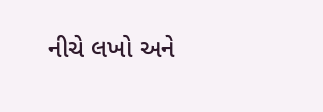નીચે લખો અને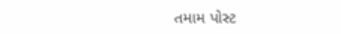તમામ પોસ્ટ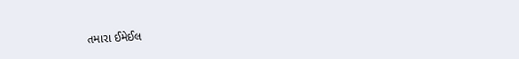તમારા ઈમેઈલ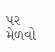પર મેળવો